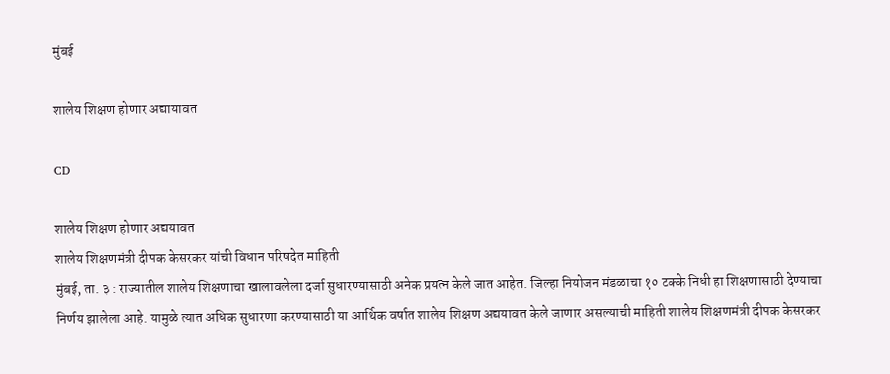मुंबई

शालेय शिक्षण होणार अद्यायावत

CD

शालेय शिक्षण होणार अद्ययावत
शालेय शिक्षणमंत्री दीपक केसरकर यांची विधान परिषदेत माहिती
मुंबई, ता. ३ : राज्यातील शालेय शिक्षणाचा खालावलेला दर्जा सुधारण्यासाठी अनेक प्रयत्न केले जात आहेत. जिल्हा नियोजन मंडळाचा १० टक्के निधी हा शिक्षणासाठी देण्याचा निर्णय झालेला आहे. यामुळे त्यात अधिक सुधारणा करण्यासाठी या आर्थिक वर्षात शालेय शिक्षण अद्ययावत केले जाणार असल्याची माहिती शालेय शिक्षणमंत्री दीपक केसरकर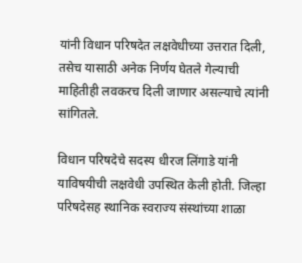यांनी विधान परिषदेत लक्षवेधीच्या उत्तरात दिली, तसेच यासाठी अनेक निर्णय घेतले गेल्याची माहितीही लवकरच दिली जाणार असल्याचे त्यांनी सांगितले.

विधान परिषदेचे सदस्य धीरज लिंगाडे यांनी याविषयीची लक्षवेधी उपस्थित केली होती. जिल्हा परिषदेसह स्थानिक स्वराज्य संस्थांच्या शाळा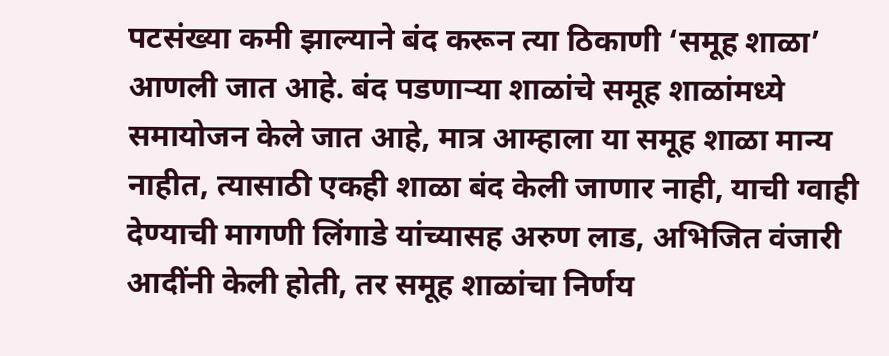पटसंख्या कमी झाल्याने बंद करून त्या ठिकाणी ‘समूह शाळा’ आणली जात आहे. बंद पडणाऱ्या शाळांचे समूह शाळांमध्ये समायोजन केले जात आहे, मात्र आम्हाला या समूह शाळा मान्य नाहीत, त्यासाठी एकही शाळा बंद केली जाणार नाही, याची ग्वाही देण्याची मागणी लिंगाडे यांच्यासह अरुण लाड, अभिजित वंजारी आदींनी केली होती, तर समूह शाळांचा निर्णय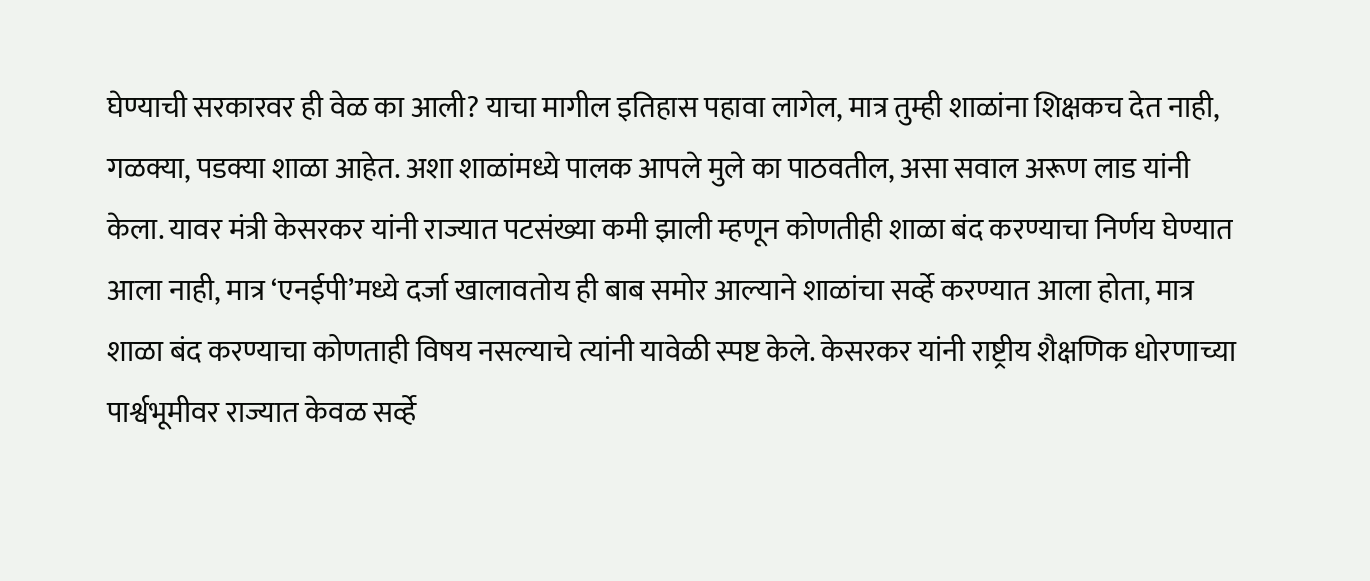घेण्याची सरकारवर ही वेळ का आली? याचा मागील इतिहास पहावा लागेल, मात्र तुम्ही शाळांना शिक्षकच देत नाही, गळक्या, पडक्या शाळा आहेत. अशा शाळांमध्ये पालक आपले मुले का पाठवतील, असा सवाल अरूण लाड यांनी केला. यावर मंत्री केसरकर यांनी राज्यात पटसंख्या कमी झाली म्हणून कोणतीही शाळा बंद करण्याचा निर्णय घेण्यात आला नाही, मात्र ‘एनईपी’मध्ये दर्जा खालावतोय ही बाब समोर आल्याने शाळांचा सर्व्हे करण्यात आला होता, मात्र शाळा बंद करण्याचा कोणताही विषय नसल्याचे त्यांनी यावेळी स्पष्ट केले. केसरकर यांनी राष्ट्रीय शैक्षणिक धोरणाच्या पार्श्वभूमीवर राज्यात केवळ सर्व्हे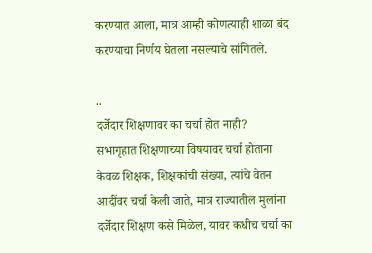करण्यात आला, मात्र आम्ही कोणत्याही शाळा बंद करण्याचा निर्णय घेतला नसल्याचे सांगितले.

..
दर्जेदार शिक्षणावर का चर्चा होत नाही?
सभागृहात शिक्षणाच्या विषयावर चर्चा होताना केवळ शिक्षक, शिक्षकांची संख्या, त्यांचे वेतन आदींवर चर्चा केली जाते, मात्र राज्यातील मुलांना दर्जेदार शिक्षण कसे मिळेल, यावर कधीच चर्चा का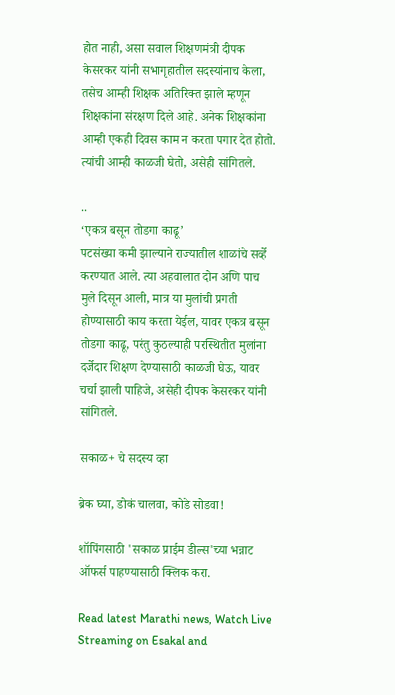होत नाही, असा सवाल शिक्षणमंत्री दीपक केसरकर यांनी सभागृहातील सदस्यांनाच केला, तसेच आम्ही शिक्षक अतिरिक्त झाले म्हणून शिक्षकांना संरक्षण दिले आहे. अनेक शिक्षकांना आम्ही एकही दिवस काम न करता पगार देत होतो. त्यांची आम्ही काळजी घेतो, असेही सांगितले.

..
‘एकत्र बसून तोडगा काढू’
पटसंख्या कमी झ‍ाल्याने राज्यातील शाळांचे सर्व्हे करण्यात आले. त्या अहवालात दोन अणि पाच मुले दिसून आली, मात्र या मुलांची प्रगती होण्यासाठी काय करता येईल, यावर एकत्र बसून तोडगा काढू, परंतु कुठल्याही परस्थितीत मुलांना दर्जेदार शिक्षण देण्यासाठी काळजी घेऊ, यावर चर्चा झाली पाहिजे, असेही दीपक केसरकर यांनी सांगितले.

सकाळ+ चे सदस्य व्हा

ब्रेक घ्या, डोकं चालवा, कोडे सोडवा!

शॉपिंगसाठी 'सकाळ प्राईम डील्स'च्या भन्नाट ऑफर्स पाहण्यासाठी क्लिक करा.

Read latest Marathi news, Watch Live Streaming on Esakal and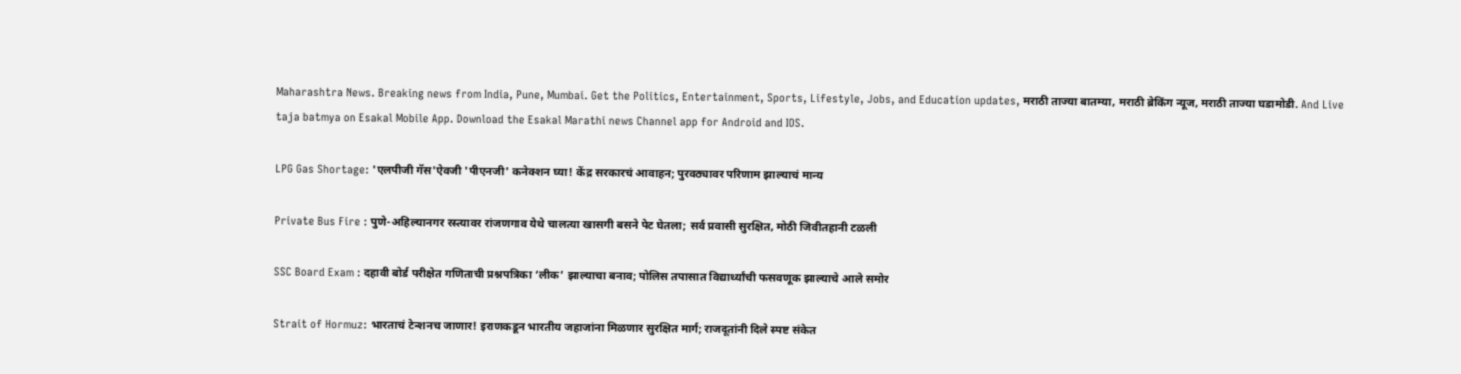Maharashtra News. Breaking news from India, Pune, Mumbai. Get the Politics, Entertainment, Sports, Lifestyle, Jobs, and Education updates, मराठी ताज्या बातम्या, मराठी ब्रेकिंग न्यूज, मराठी ताज्या घडामोडी. And Live taja batmya on Esakal Mobile App. Download the Esakal Marathi news Channel app for Android and IOS.

LPG Gas Shortage: 'एलपीजी गॅस'ऐवजी 'पीएनजी' कनेक्शन घ्या! केंद्र सरकारचं आवाहन; पुरवठ्यावर परिणाम झाल्याचं मान्य

Private Bus Fire : पुणे-अहिल्यानगर रस्त्यावर रांजणगाव येथे चालत्या खासगी बसने पेट घेतला; सर्व प्रवासी सुरक्षित, मोठी जिवीतहानी टळली

SSC Board Exam : दहावी बोर्ड परीक्षेत गणिताची प्रश्नपत्रिका ‘लीक’ झाल्याचा बनाव; पोलिस तपासात विद्यार्थ्यांची फसवणूक झाल्याचे आले समोर

Strait of Hormuz: भारताचं टेन्शनच जाणार! इराणकडून भारतीय जहाजांना मिळणार सुरक्षित मार्ग; राजदूतांनी दिले स्पष्ट संकेत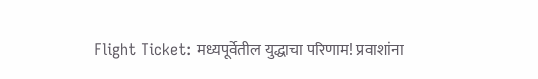Flight Ticket: मध्यपूर्वेतील युद्धाचा परिणाम! प्रवाशांना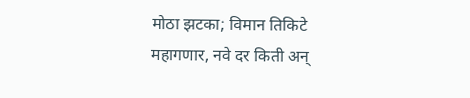मोठा झटका; विमान तिकिटे महागणार, नवे दर किती अन्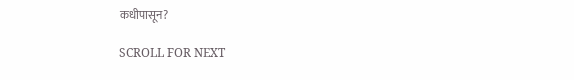कधीपासून?

SCROLL FOR NEXT